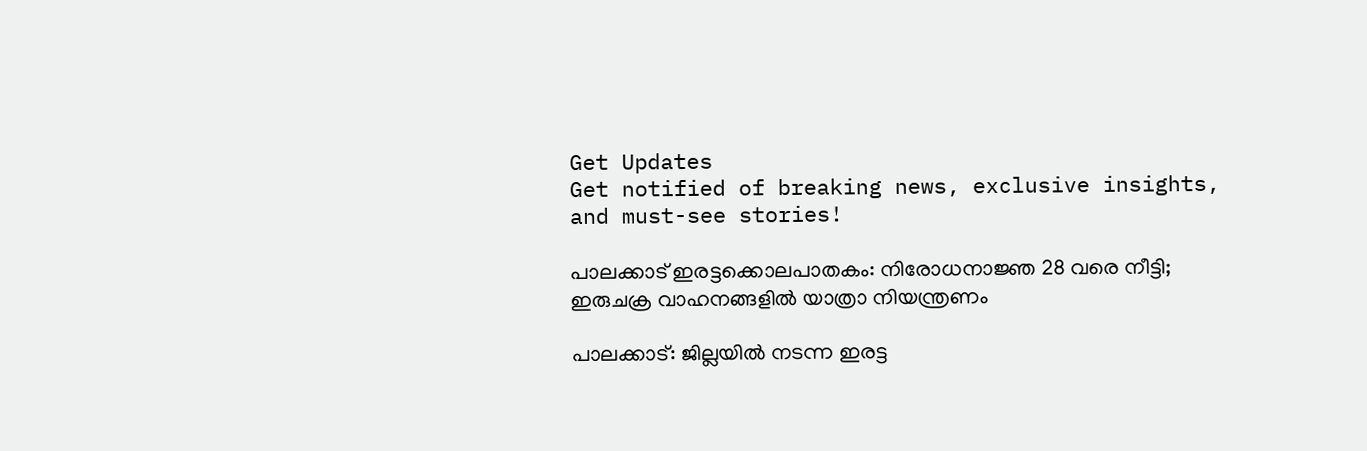Get Updates
Get notified of breaking news, exclusive insights, and must-see stories!

പാലക്കാട് ഇരട്ടക്കൊലപാതകം: നിരോധനാജ്ഞ 28 വരെ നീട്ടി; ഇരുചക്ര വാഹനങ്ങളിൽ യാത്രാ നിയന്ത്രണം

പാലക്കാട്: ജില്ലയിൽ നടന്ന ഇരട്ട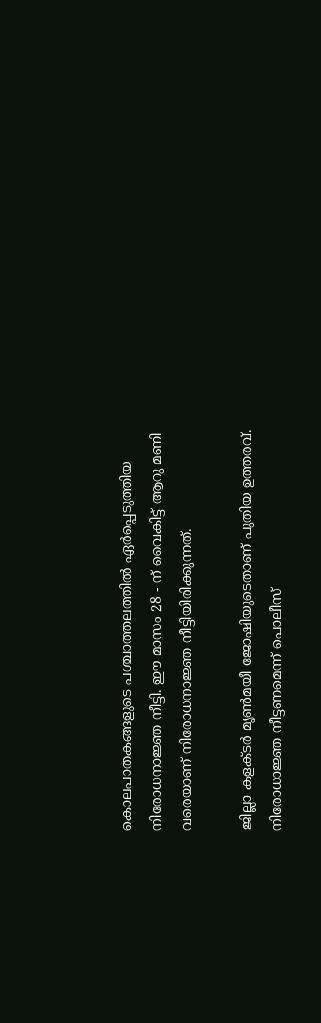കൊലപാതകങ്ങളുടെ പശ്ചാത്തലത്തിൽ ഏർപ്പെടുത്തിയ നിരോധനാജ്ഞ നീട്ടി. ഈ മാസം 28 - ന് വൈകിട്ട് ആറു മണി വരെയാണ് നിരോധനാജ്ഞ നീട്ടിയിരിക്കുന്നത്.

ജില്ലാ കളക്ടർ മൃണ്‍മയീ ജോഷിയുടെതാണ് പുതിയ ഉത്തരവ്. നിരോധാജ്ഞ നീട്ടണമെന്ന് പൊലീസ്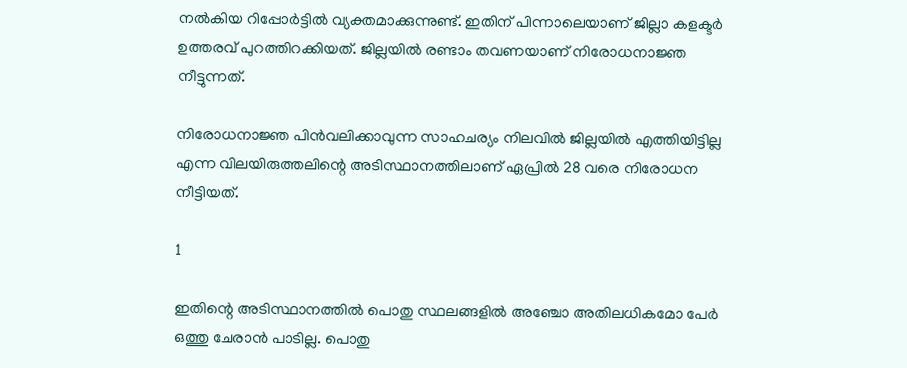നൽകിയ റിപ്പോർട്ടിൽ വ്യക്തമാക്കുന്നുണ്ട്. ഇതിന് പിന്നാലെയാണ് ജില്ലാ കളക്ടർ ഉത്തരവ് പുറത്തിറക്കിയത്. ജില്ലയിൽ രണ്ടാം തവണയാണ് നിരോധനാജ്ഞ നീട്ടുന്നത്.

നിരോധനാജ്ഞ പിൻവലിക്കാവുന്ന സാഹചര്യം നിലവിൽ ജില്ലയിൽ എത്തിയിട്ടില്ല എന്ന വിലയിരുത്തലിന്റെ അടിസ്ഥാനത്തിലാണ് ഏപ്രിൽ 28 വരെ നിരോധന നീട്ടിയത്.

1

ഇതിന്റെ അടിസ്ഥാനത്തിൽ പൊതു സ്ഥലങ്ങളിൽ അഞ്ചോ അതിലധികമോ പേർ ഒത്തു ചേരാൻ പാടില്ല. പൊതു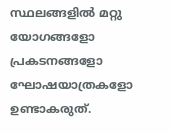സ്ഥലങ്ങളിൽ മറ്റു യോഗങ്ങളോ പ്രകടനങ്ങളോ ഘോഷയാത്രകളോ ഉണ്ടാകരുത്.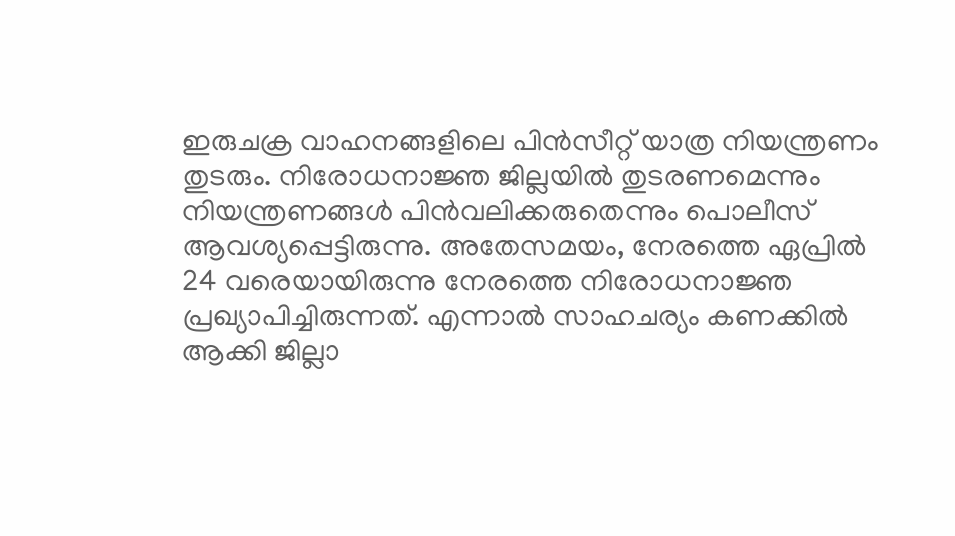ഇരുചക്ര വാഹനങ്ങളിലെ പിൻസീറ്റ് യാത്ര നിയന്ത്രണം തുടരും. നിരോധനാജ്ഞ ജില്ലയിൽ തുടരണമെന്നും നിയന്ത്രണങ്ങൾ പിൻവലിക്കരുതെന്നും പൊലീസ് ആവശ്യപ്പെട്ടിരുന്നു. അതേസമയം, നേരത്തെ ഏപ്രിൽ 24 വരെയായിരുന്നു നേരത്തെ നിരോധനാജ്ഞ പ്രഖ്യാപിച്ചിരുന്നത്. എന്നാൽ സാഹചര്യം കണക്കിൽ ആക്കി ജില്ലാ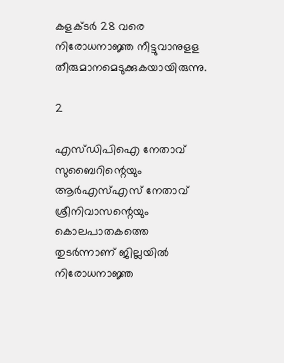കളക്ടർ 28 വരെ നിരോധനാജ്ഞ നീട്ടുവാനുളള തീരുമാനമെടുക്കുകയായിരുന്നു.

2

എസ്ഡിപിഐ നേതാവ് സുബൈറിന്റെയും ആർഎസ്എസ് നേതാവ് ശ്രീനിവാസന്റെയും കൊലപാതകത്തെ തുടർന്നാണ് ജില്ലയിൽ നിരോധനാജ്ഞ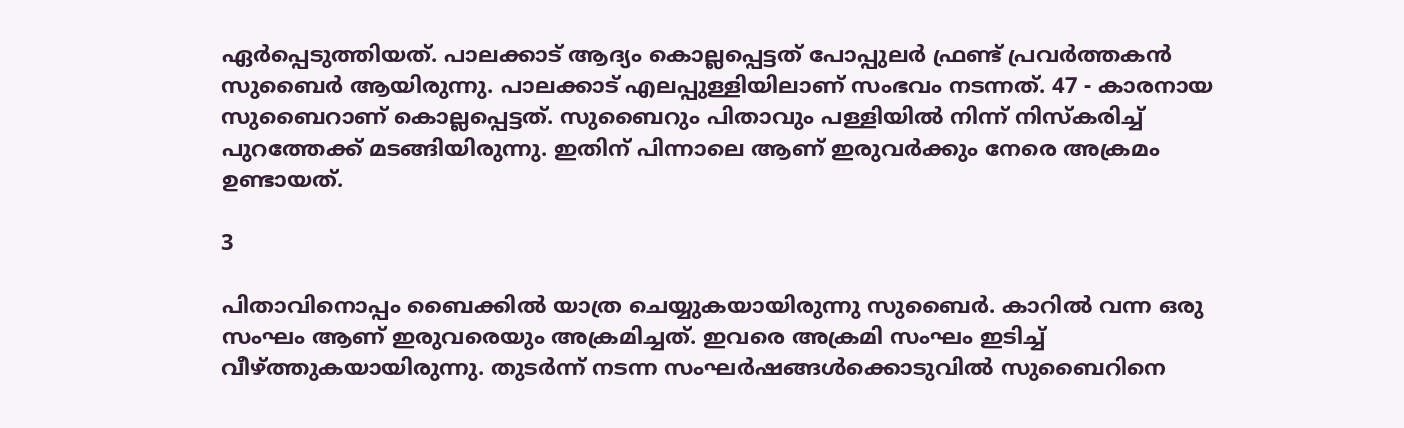ഏർപ്പെടുത്തിയത്. പാലക്കാട് ആദ്യം കൊല്ലപ്പെട്ടത് പോപ്പുലർ ഫ്രണ്ട് പ്രവർത്തകൻ സുബൈർ ആയിരുന്നു. പാലക്കാട് എലപ്പുള്ളിയിലാണ് സംഭവം നടന്നത്. 47 - കാരനായ സുബൈറാണ് കൊല്ലപ്പെട്ടത്. സുബൈറും പിതാവും പള്ളിയിൽ നിന്ന് നിസ്കരിച്ച് പുറത്തേക്ക് മടങ്ങിയിരുന്നു. ഇതിന് പിന്നാലെ ആണ് ഇരുവർക്കും നേരെ അക്രമം ഉണ്ടായത്.

3

പിതാവിനൊപ്പം ബൈക്കിൽ യാത്ര ചെയ്യുകയായിരുന്നു സുബൈർ. കാറിൽ വന്ന ഒരു സംഘം ആണ് ഇരുവരെയും അക്രമിച്ചത്. ഇവരെ അക്രമി സംഘം ഇടിച്ച് വീഴ്ത്തുകയായിരുന്നു. തുടർന്ന് നടന്ന സംഘർഷങ്ങൾക്കൊടുവിൽ സുബൈറിനെ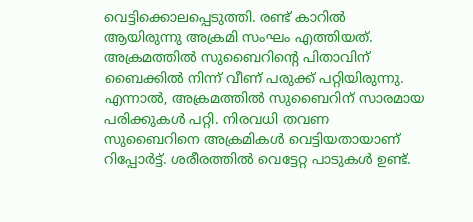വെട്ടിക്കൊലപ്പെടുത്തി. രണ്ട് കാറിൽ ആയിരുന്നു അക്രമി സംഘം എത്തിയത്. അക്രമത്തിൽ സുബൈറിന്റെ പിതാവിന് ബൈക്കിൽ നിന്ന് വീണ് പരുക്ക് പറ്റിയിരുന്നു. എന്നാൽ, അക്രമത്തിൽ സുബൈറിന് സാരമായ പരിക്കുകൾ പറ്റി. നിരവധി തവണ സുബൈറിനെ അക്രമികൾ വെട്ടിയതായാണ് റിപ്പോർട്ട്. ശരീരത്തിൽ വെട്ടേറ്റ പാടുകൾ ഉണ്ട്.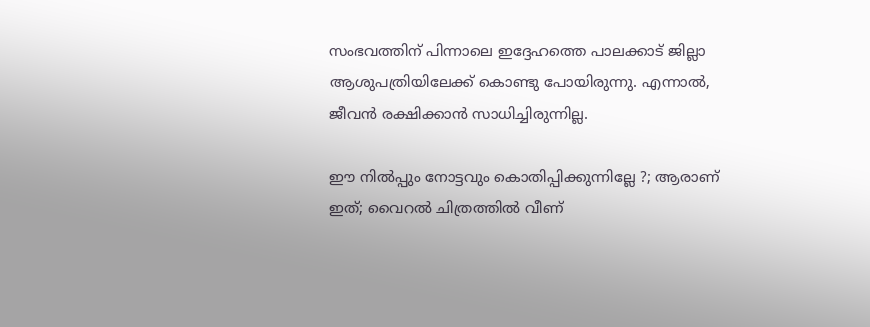സംഭവത്തിന് പിന്നാലെ ഇദ്ദേഹത്തെ പാലക്കാട് ജില്ലാ ആശുപത്രിയിലേക്ക് കൊണ്ടു പോയിരുന്നു. എന്നാൽ, ജീവൻ രക്ഷിക്കാൻ സാധിച്ചിരുന്നില്ല.

ഈ നിൽപ്പും നോട്ടവും കൊതിപ്പിക്കുന്നില്ലേ ?; ആരാണ് ഇത്; വൈറൽ ചിത്രത്തിൽ വീണ്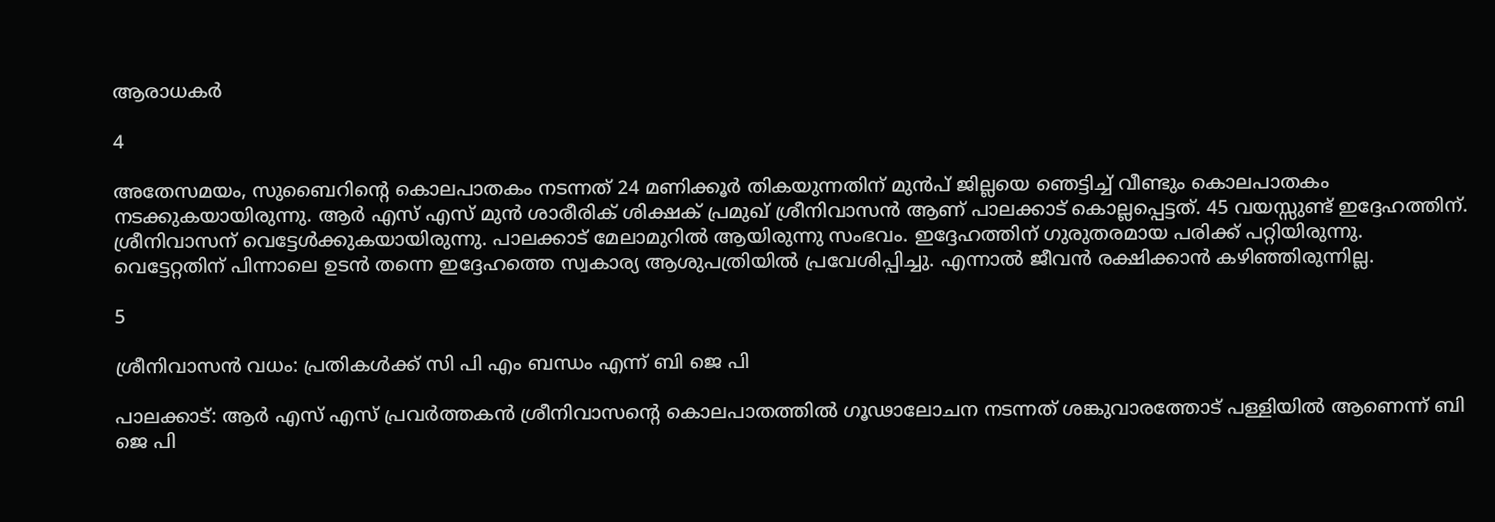ആരാധകർ

4

അതേസമയം, സുബൈറിന്റെ കൊലപാതകം നടന്നത് 24 മണിക്കൂർ തികയുന്നതിന് മുൻപ് ജില്ലയെ ഞെട്ടിച്ച് വീണ്ടും കൊലപാതകം നടക്കുകയായിരുന്നു. ആർ എസ് എസ് മുൻ ശാരീരിക് ശിക്ഷക് പ്രമുഖ് ശ്രീനിവാസൻ ആണ് പാലക്കാട് കൊല്ലപ്പെട്ടത്. 45 വയസ്സുണ്ട് ഇദ്ദേഹത്തിന്. ശ്രീനിവാസന് വെട്ടേൾക്കുകയായിരുന്നു. പാലക്കാട് മേലാമുറിൽ ആയിരുന്നു സംഭവം. ഇദ്ദേഹത്തിന് ഗുരുതരമായ പരിക്ക് പറ്റിയിരുന്നു. വെട്ടേറ്റതിന് പിന്നാലെ ഉടൻ തന്നെ ഇദ്ദേഹത്തെ സ്വകാര്യ ആശുപത്രിയിൽ പ്രവേശിപ്പിച്ചു. എന്നാൽ ജീവൻ രക്ഷിക്കാൻ കഴിഞ്ഞിരുന്നില്ല.

5

ശ്രീനിവാസൻ വധം: പ്രതികൾക്ക് സി പി എം ബന്ധം എന്ന് ബി ജെ പി

പാലക്കാട്: ആർ എസ് എസ് പ്രവർത്തകൻ ശ്രീനിവാസന്റെ കൊലപാതത്തിൽ ഗൂഢാലോചന നടന്നത് ശങ്കുവാരത്തോട് പള്ളിയിൽ ആണെന്ന് ബി ജെ പി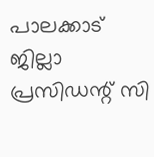പാലക്കാട് ജില്ലാ പ്രസിഡന്റ് സി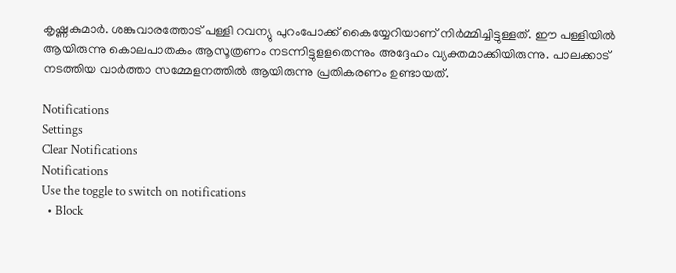കൃഷ്ണകുമാർ. ശങ്കുവാരത്തോട് പള്ളി റവന്യു പുറംപോക്ക് കൈയ്യേറിയാണ് നിർമ്മിച്ചിട്ടുള്ളത്. ഈ പള്ളിയിൽ ആയിരുന്നു കൊലപാതകം ആസൂത്രണം നടന്നിട്ടുളളതെന്നും അദ്ദേഹം വ്യക്തമാക്കിയിരുന്നു. പാലക്കാട് നടത്തിയ വാർത്താ സമ്മേളനത്തിൽ ആയിരുന്നു പ്രതികരണം ഉണ്ടായത്.

Notifications
Settings
Clear Notifications
Notifications
Use the toggle to switch on notifications
  • Block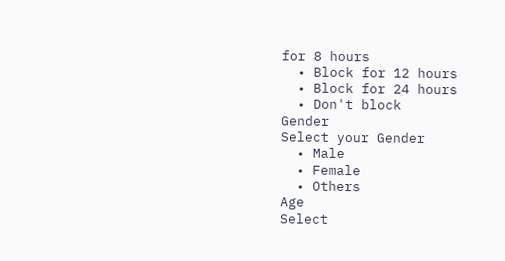for 8 hours
  • Block for 12 hours
  • Block for 24 hours
  • Don't block
Gender
Select your Gender
  • Male
  • Female
  • Others
Age
Select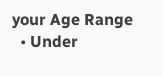your Age Range
  • Under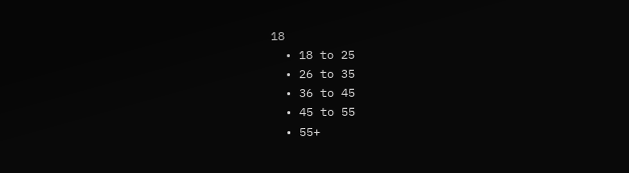18
  • 18 to 25
  • 26 to 35
  • 36 to 45
  • 45 to 55
  • 55+